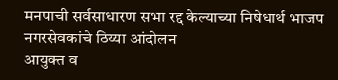मनपाची सर्वसाधारण सभा रद्द केल्याच्या निषेधार्थ भाजप नगरसेवकांचे ठिय्या आंदोलन
आयुक्त व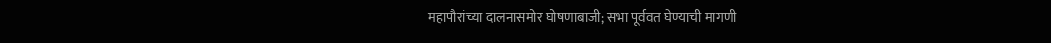महापौरांच्या दालनासमोर घोषणाबाजी; सभा पूर्ववत घेण्याची मागणी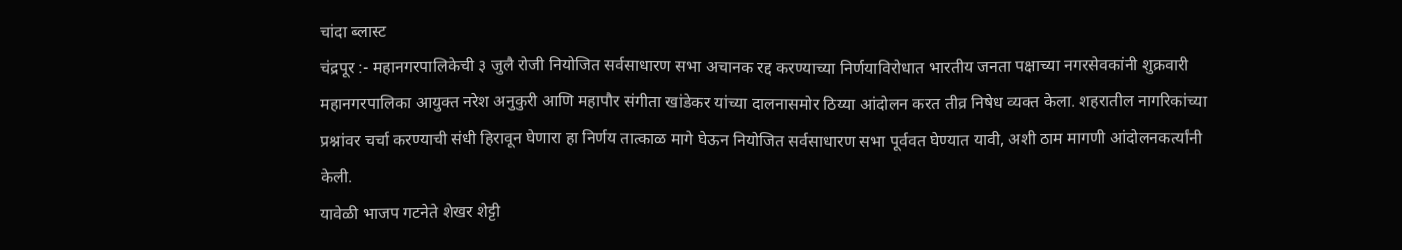चांदा ब्लास्ट
चंद्रपूर :- महानगरपालिकेची ३ जुलै रोजी नियोजित सर्वसाधारण सभा अचानक रद्द करण्याच्या निर्णयाविरोधात भारतीय जनता पक्षाच्या नगरसेवकांनी शुक्रवारी महानगरपालिका आयुक्त नरेश अनुकुरी आणि महापौर संगीता खांडेकर यांच्या दालनासमोर ठिय्या आंदोलन करत तीव्र निषेध व्यक्त केला. शहरातील नागरिकांच्या प्रश्नांवर चर्चा करण्याची संधी हिरावून घेणारा हा निर्णय तात्काळ मागे घेऊन नियोजित सर्वसाधारण सभा पूर्ववत घेण्यात यावी, अशी ठाम मागणी आंदोलनकर्त्यांनी केली.
यावेळी भाजप गटनेते शेखर शेट्टी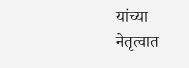यांच्या नेतृत्वात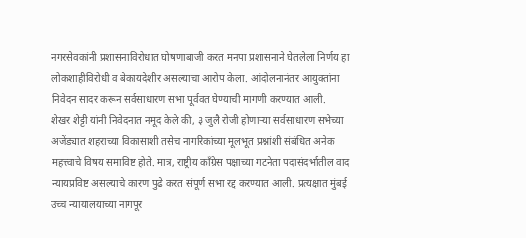नगरसेवकांनी प्रशासनाविरोधात घोषणाबाजी करत मनपा प्रशासनाने घेतलेला निर्णय हा लोकशाहीविरोधी व बेकायदेशीर असल्याचा आरोप केला. आंदोलनानंतर आयुक्तांना निवेदन सादर करून सर्वसाधारण सभा पूर्ववत घेण्याची मागणी करण्यात आली.
शेखर शेट्टी यांनी निवेदनात नमूद केले की, ३ जुलै रोजी होणाऱ्या सर्वसाधारण सभेच्या अजेंड्यात शहराच्या विकासाशी तसेच नागरिकांच्या मूलभूत प्रश्नांशी संबंधित अनेक महत्त्वाचे विषय समाविष्ट होते. मात्र, राष्ट्रीय काँग्रेस पक्षाच्या गटनेता पदासंदर्भातील वाद न्यायप्रविष्ट असल्याचे कारण पुढे करत संपूर्ण सभा रद्द करण्यात आली. प्रत्यक्षात मुंबई उच्च न्यायालयाच्या नागपूर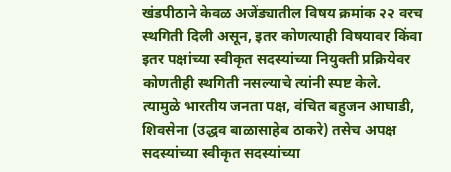खंडपीठाने केवळ अजेंड्यातील विषय क्रमांक २२ वरच स्थगिती दिली असून, इतर कोणत्याही विषयावर किंवा इतर पक्षांच्या स्वीकृत सदस्यांच्या नियुक्ती प्रक्रियेवर कोणतीही स्थगिती नसल्याचे त्यांनी स्पष्ट केले.
त्यामुळे भारतीय जनता पक्ष, वंचित बहुजन आघाडी, शिवसेना (उद्धव बाळासाहेब ठाकरे) तसेच अपक्ष सदस्यांच्या स्वीकृत सदस्यांच्या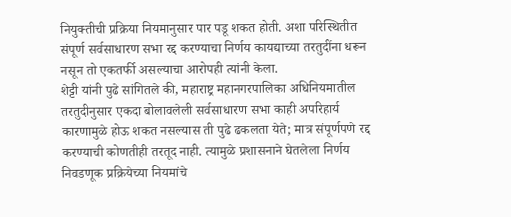नियुक्तीची प्रक्रिया नियमानुसार पार पडू शकत होती. अशा परिस्थितीत संपूर्ण सर्वसाधारण सभा रद्द करण्याचा निर्णय कायद्याच्या तरतुदींना धरून नसून तो एकतर्फी असल्याचा आरोपही त्यांनी केला.
शेट्टी यांनी पुढे सांगितले की, महाराष्ट्र महानगरपालिका अधिनियमातील तरतुदीनुसार एकदा बोलावलेली सर्वसाधारण सभा काही अपरिहार्य कारणामुळे होऊ शकत नसल्यास ती पुढे ढकलता येते; मात्र संपूर्णपणे रद्द करण्याची कोणतीही तरतूद नाही. त्यामुळे प्रशासनाने घेतलेला निर्णय निवडणूक प्रक्रियेच्या नियमांचे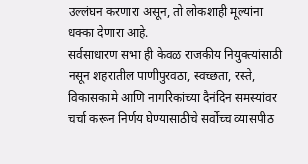उल्लंघन करणारा असून, तो लोकशाही मूल्यांना धक्का देणारा आहे.
सर्वसाधारण सभा ही केवळ राजकीय नियुक्त्यांसाठी नसून शहरातील पाणीपुरवठा, स्वच्छता, रस्ते, विकासकामे आणि नागरिकांच्या दैनंदिन समस्यांवर चर्चा करून निर्णय घेण्यासाठीचे सर्वोच्च व्यासपीठ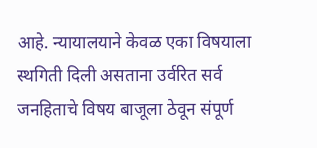आहे. न्यायालयाने केवळ एका विषयाला स्थगिती दिली असताना उर्वरित सर्व जनहिताचे विषय बाजूला ठेवून संपूर्ण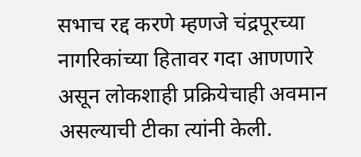सभाच रद्द करणे म्हणजे चंद्रपूरच्या नागरिकांच्या हितावर गदा आणणारे असून लोकशाही प्रक्रियेचाही अवमान असल्याची टीका त्यांनी केली.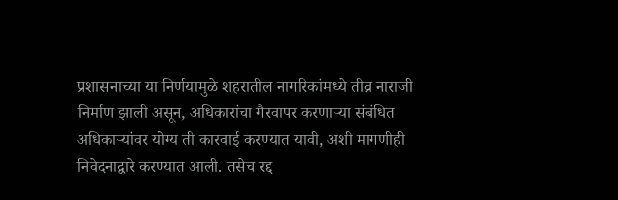प्रशासनाच्या या निर्णयामुळे शहरातील नागरिकांमध्ये तीव्र नाराजी निर्माण झाली असून, अधिकारांचा गैरवापर करणाऱ्या संबंधित अधिकाऱ्यांवर योग्य ती कारवाई करण्यात यावी, अशी मागणीही निवेदनाद्वारे करण्यात आली. तसेच रद्द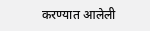करण्यात आलेली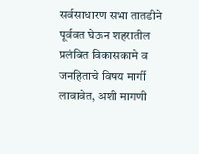सर्वसाधारण सभा तातडीने पूर्ववत घेऊन शहरातील प्रलंबित विकासकामे व जनहिताचे विषय मार्गी लावावेत, अशी मागणी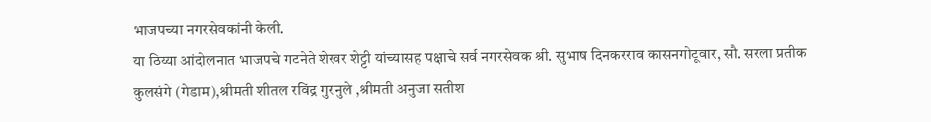भाजपच्या नगरसेवकांनी केली.
या ठिय्या आंदोलनात भाजपचे गटनेते शेखर शेट्टी यांच्यासह पक्षाचे सर्व नगरसेवक श्री. सुभाष दिनकरराव कासनगोटूवार, सौ. सरला प्रतीक कुलसंगे (गेडाम),श्रीमती शीतल रविंद्र गुरनुले ,श्रीमती अनुजा सतीश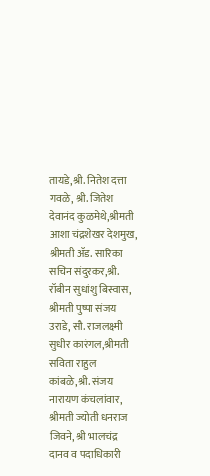तायडे,श्री. नितेश दत्ता गवळे, श्री. जितेश देवानंद कुळमेथे,श्रीमती आशा चंद्रशेखर देशमुख, श्रीमती ॲड. सारिका सचिन संदुरकर,श्री. रॉबीन सुधांशु बिस्वास, श्रीमती पुष्पा संजय उराडे, सौ. राजलक्ष्मी सुधीर कारंगल,श्रीमती सविता राहुल कांबळे,श्री. संजय नारायण कंचलांवार, श्रीमती ज्योती धनराज जिवने, श्री भालचंद्र दानव व पदाधिकारी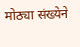मोठ्या संख्येने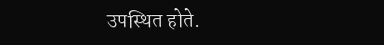उपस्थित होते.